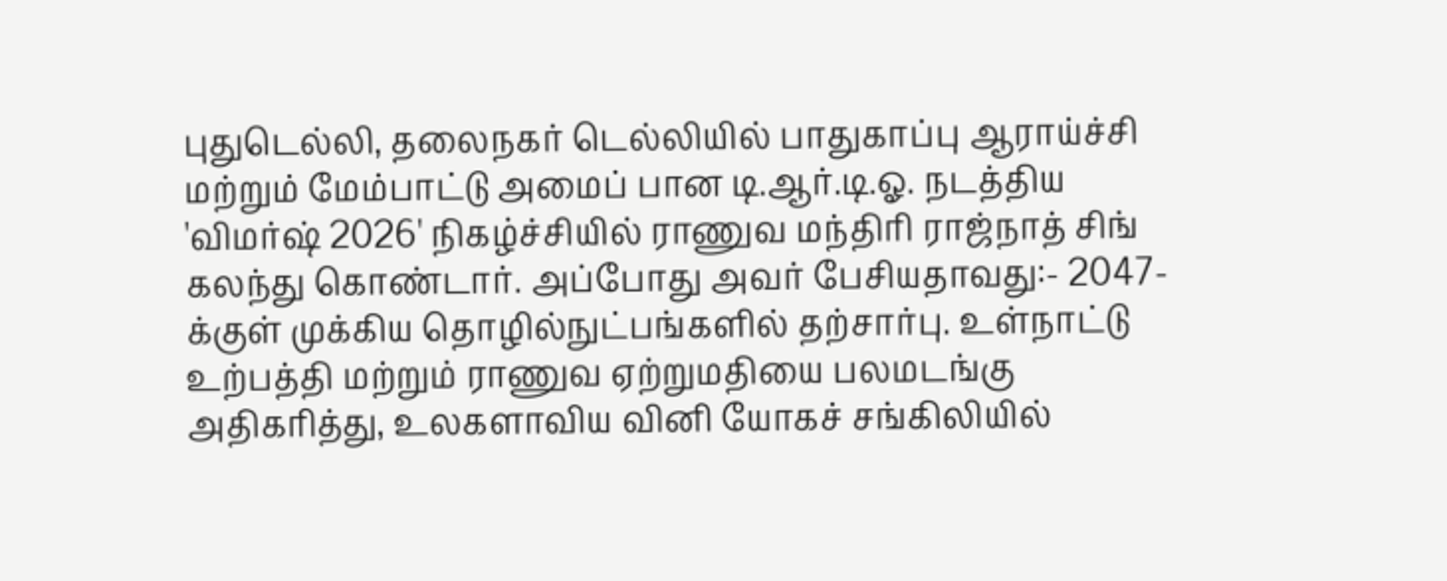புதுடெல்லி, தலைநகர் டெல்லியில் பாதுகாப்பு ஆராய்ச்சி மற்றும் மேம்பாட்டு அமைப் பான டி.ஆர்.டி.ஓ. நடத்திய 'விமர்ஷ் 2026' நிகழ்ச்சியில் ராணுவ மந்திரி ராஜ்நாத் சிங் கலந்து கொண்டார். அப்போது அவர் பேசியதாவது:- 2047-க்குள் முக்கிய தொழில்நுட்பங்களில் தற்சார்பு. உள்நாட்டு உற்பத்தி மற்றும் ராணுவ ஏற்றுமதியை பலமடங்கு அதிகரித்து, உலகளாவிய வினி யோகச் சங்கிலியில்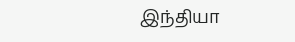இந்தியா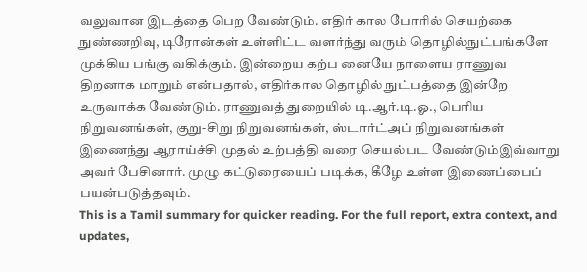வலுவான இடத்தை பெற வேண்டும். எதிர் கால போரில் செயற்கை நுண்ணறிவு, டிரோன்கள் உள்ளிட்ட வளர்ந்து வரும் தொழில்நுட்பங்களே முக்கிய பங்கு வகிக்கும். இன்றைய கற்ப னையே நாளைய ராணுவ திறனாக மாறும் என்பதால், எதிர்கால தொழில் நுட்பத்தை இன்றே உருவாக்க வேண்டும். ராணுவத் துறையில் டி.ஆர்.டி.ஓ., பெரிய நிறுவனங்கள், குறு-சிறு நிறுவனங்கள், ஸ்டார்ட்அப் நிறுவனங்கள் இணைந்து ஆராய்ச்சி முதல் உற்பத்தி வரை செயல்பட வேண்டும்இவ்வாறு அவர் பேசினார். முழு கட்டுரையைப் படிக்க, கீழே உள்ள இணைப்பைப் பயன்படுத்தவும்.
This is a Tamil summary for quicker reading. For the full report, extra context, and updates,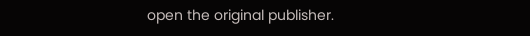open the original publisher.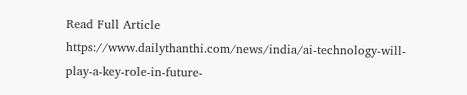Read Full Article
https://www.dailythanthi.com/news/india/ai-technology-will-play-a-key-role-in-future-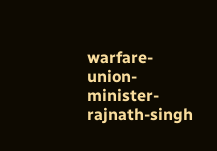warfare-union-minister-rajnath-singh